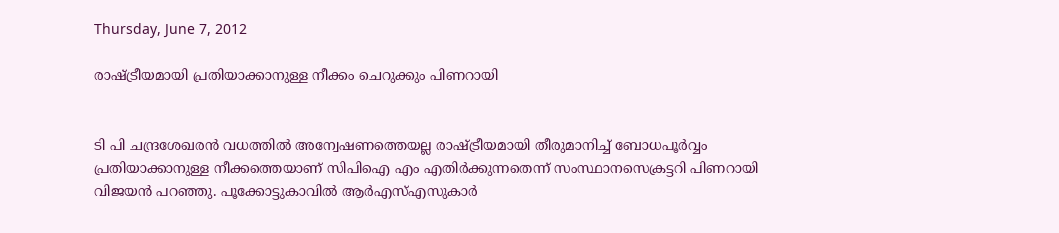Thursday, June 7, 2012

രാഷ്ട്രീയമായി പ്രതിയാക്കാനുള്ള നീക്കം ചെറുക്കും പിണറായി


ടി പി ചന്ദ്രശേഖരന്‍ വധത്തില്‍ അന്വേഷണത്തെയല്ല രാഷ്ട്രീയമായി തീരുമാനിച്ച് ബോധപൂര്‍വ്വം പ്രതിയാക്കാനുള്ള നീക്കത്തെയാണ് സിപിഐ എം എതിര്‍ക്കുന്നതെന്ന് സംസ്ഥാനസെക്രട്ടറി പിണറായി വിജയന്‍ പറഞ്ഞു. പൂക്കോട്ടുകാവില്‍ ആര്‍എസ്എസുകാര്‍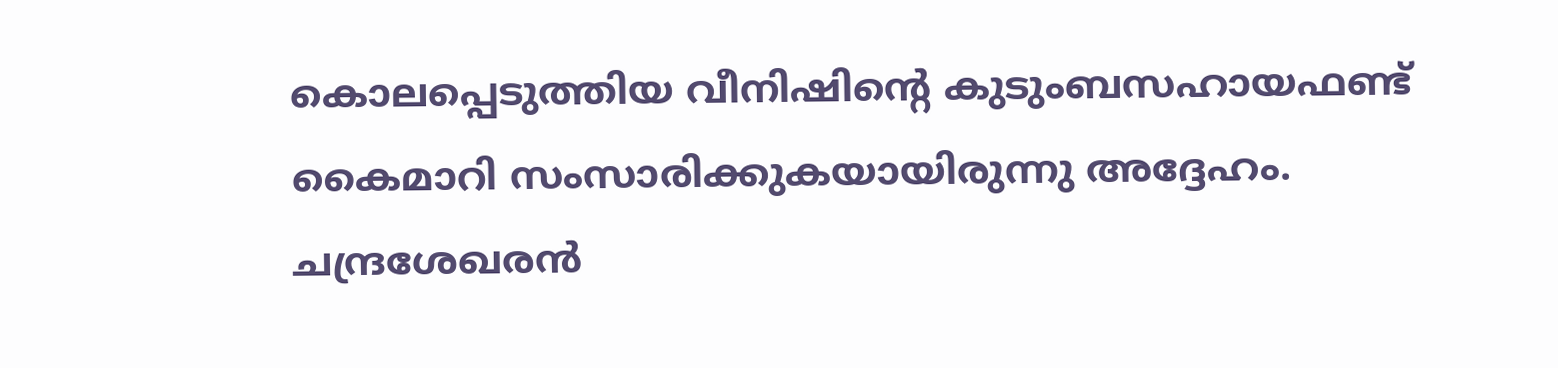കൊലപ്പെടുത്തിയ വീനിഷിന്റെ കുടുംബസഹായഫണ്ട് കൈമാറി സംസാരിക്കുകയായിരുന്നു അദ്ദേഹം. ചന്ദ്രശേഖരന്‍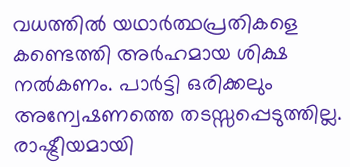വധത്തില്‍ യഥാര്‍ത്ഥപ്രതികളെ കണ്ടെത്തി അര്‍ഹമായ ശിക്ഷ നല്‍കണം. പാര്‍ട്ടി ഒരിക്കലും അന്വേഷണത്തെ തടസ്സപ്പെടുത്തില്ല. രാഷ്ട്രീയമായി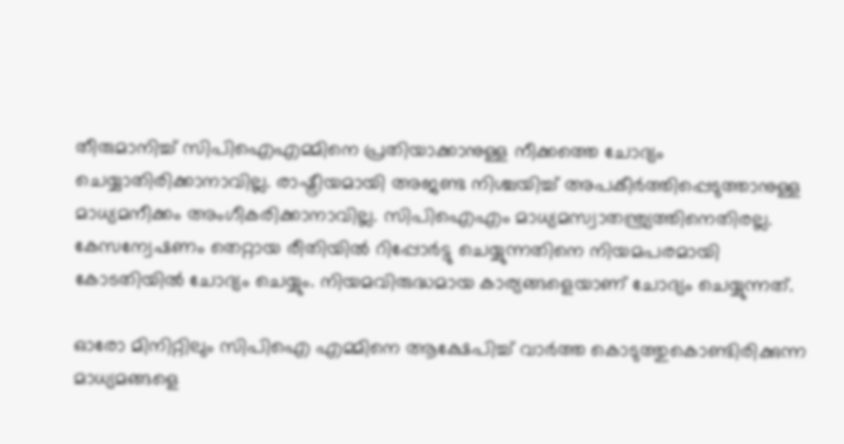തീരുമാനിച്ച് സിപിഐഎമ്മിനെ പ്രതിയാക്കാനുള്ള നീക്കത്തെ ചോദ്യം ചെയ്യാതിരിക്കാനാവില്ല. രാഷ്ട്രീയമായി അജണ്ട നിശ്ചയിച്ച് അപകീര്‍ത്തിപ്പെടുത്താനുള്ള മാധ്യമനീക്കം അംഗീകരിക്കാനാവില്ല. സിപിഐഎം മാധ്യമസ്വാതന്ത്ര്യത്തിനെതിരല്ല. കേസന്വേഷണം തെറ്റായ രീതിയില്‍ റിപ്പോര്‍ട്ടു ചെയ്യുന്നതിനെ നിയമപരമായി കോടതിയില്‍ ചോദ്യം ചെയ്യും. നിയമവിരുദ്ധമായ കാര്യങ്ങളെയാണ് ചോദ്യം ചെയ്യുന്നത്.

ഓരോ മിനിറ്റിലും സിപിഐ എമ്മിനെ ആക്ഷേപിച്ച് വാര്‍ത്ത കൊടുത്തുകൊണ്ടിരിക്കുന്ന മാധ്യമങ്ങളെ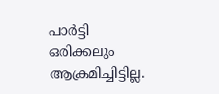പാര്‍ട്ടി ഒരിക്കലും ആക്രമിച്ചിട്ടില്ല.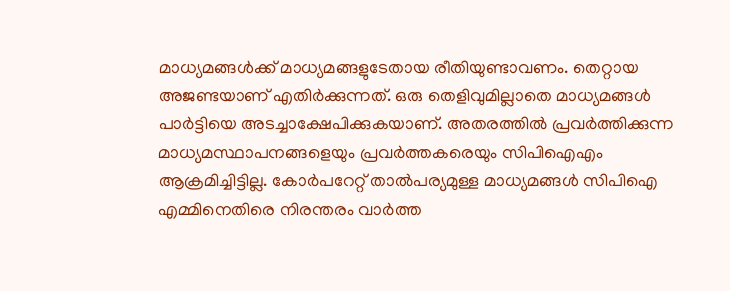മാധ്യമങ്ങള്‍ക്ക് മാധ്യമങ്ങളുടേതായ രീതിയുണ്ടാവണം. തെറ്റായ അജണ്ടയാണ് എതിര്‍ക്കുന്നത്. ഒരു തെളിവുമില്ലാതെ മാധ്യമങ്ങള്‍ പാര്‍ട്ടിയെ അടച്ചാക്ഷേപിക്കുകയാണ്. അതരത്തില്‍ പ്രവര്‍ത്തിക്കുന്ന മാധ്യമസ്ഥാപനങ്ങളെയും പ്രവര്‍ത്തകരെയും സിപിഐഎം ആക്രമിച്ചിട്ടില്ല. കോര്‍പറേറ്റ് താല്‍പര്യമുള്ള മാധ്യമങ്ങള്‍ സിപിഐ എമ്മിനെതിരെ നിരന്തരം വാര്‍ത്ത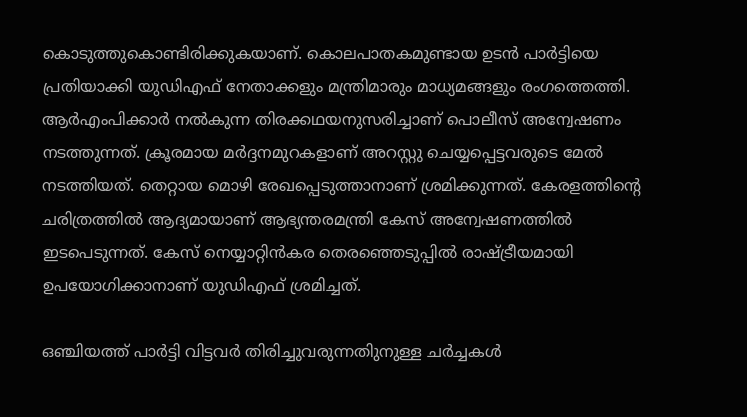കൊടുത്തുകൊണ്ടിരിക്കുകയാണ്. കൊലപാതകമുണ്ടായ ഉടന്‍ പാര്‍ട്ടിയെ പ്രതിയാക്കി യുഡിഎഫ് നേതാക്കളും മന്ത്രിമാരും മാധ്യമങ്ങളും രംഗത്തെത്തി. ആര്‍എംപിക്കാര്‍ നല്‍കുന്ന തിരക്കഥയനുസരിച്ചാണ് പൊലീസ് അന്വേഷണം നടത്തുന്നത്. ക്രൂരമായ മര്‍ദ്ദനമുറകളാണ് അറസ്റ്റു ചെയ്യപ്പെട്ടവരുടെ മേല്‍ നടത്തിയത്. തെറ്റായ മൊഴി രേഖപ്പെടുത്താനാണ് ശ്രമിക്കുന്നത്. കേരളത്തിന്റെ ചരിത്രത്തില്‍ ആദ്യമായാണ് ആഭ്യന്തരമന്ത്രി കേസ് അന്വേഷണത്തില്‍ ഇടപെടുന്നത്. കേസ് നെയ്യാറ്റിന്‍കര തെരഞ്ഞെടുപ്പില്‍ രാഷ്ട്രീയമായി ഉപയോഗിക്കാനാണ് യുഡിഎഫ് ശ്രമിച്ചത്.

ഒഞ്ചിയത്ത് പാര്‍ട്ടി വിട്ടവര്‍ തിരിച്ചുവരുന്നതിുനുള്ള ചര്‍ച്ചകള്‍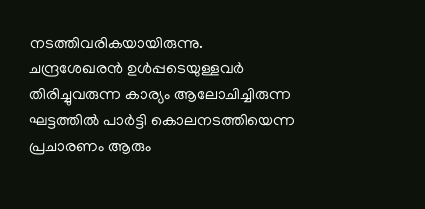നടത്തിവരികയായിരുന്നു. ചന്ദ്രശേഖരന്‍ ഉള്‍പ്പടെയുള്ളവര്‍ തിരിച്ചുവരുന്ന കാര്യം ആലോചിച്ചിരുന്ന ഘട്ടത്തില്‍ പാര്‍ട്ടി കൊലനടത്തിയെന്ന പ്രചാരണം ആരും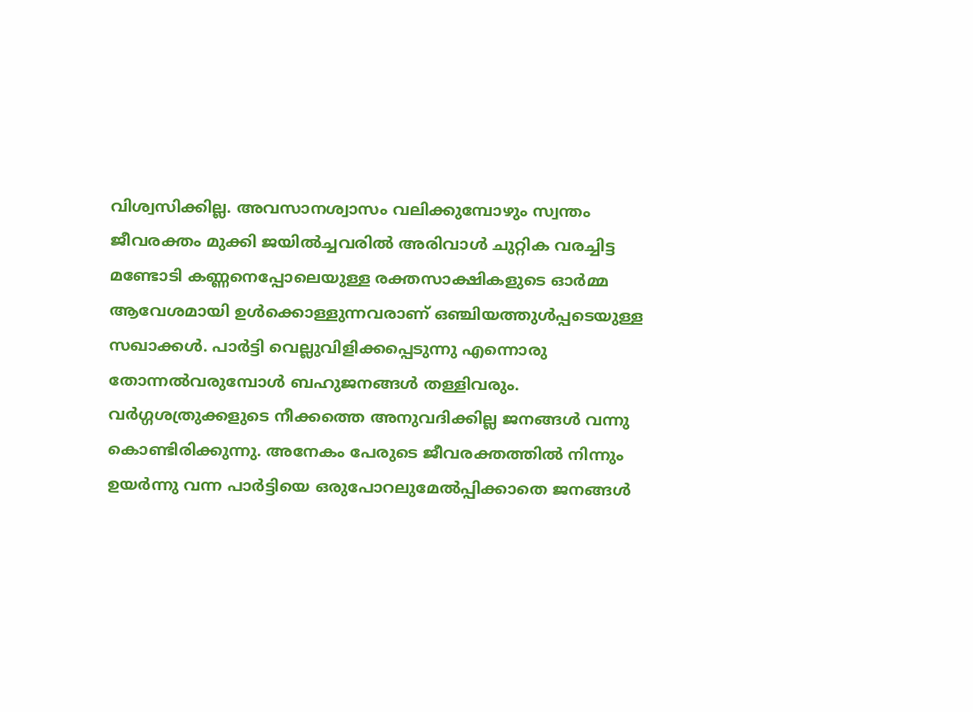വിശ്വസിക്കില്ല. അവസാനശ്വാസം വലിക്കുമ്പോഴും സ്വന്തം ജീവരക്തം മുക്കി ജയില്‍ച്ചവരില്‍ അരിവാള്‍ ചുറ്റിക വരച്ചിട്ട മണ്ടോടി കണ്ണനെപ്പോലെയുള്ള രക്തസാക്ഷികളുടെ ഓര്‍മ്മ ആവേശമായി ഉള്‍ക്കൊള്ളുന്നവരാണ് ഒഞ്ചിയത്തുള്‍പ്പടെയുള്ള സഖാക്കള്‍. പാര്‍ട്ടി വെല്ലുവിളിക്കപ്പെടുന്നു എന്നൊരു തോന്നല്‍വരുമ്പോള്‍ ബഹുജനങ്ങള്‍ തള്ളിവരും. വര്‍ഗ്ഗശത്രുക്കളുടെ നീക്കത്തെ അനുവദിക്കില്ല ജനങ്ങള്‍ വന്നു കൊണ്ടിരിക്കുന്നു. അനേകം പേരുടെ ജീവരക്തത്തില്‍ നിന്നും ഉയര്‍ന്നു വന്ന പാര്‍ട്ടിയെ ഒരുപോറലുമേല്‍പ്പിക്കാതെ ജനങ്ങള്‍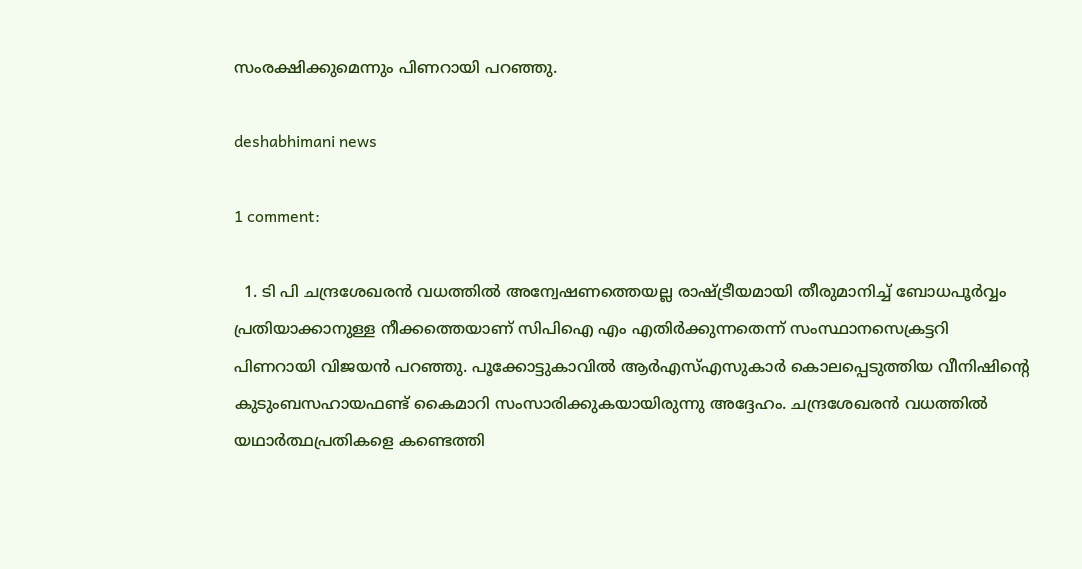സംരക്ഷിക്കുമെന്നും പിണറായി പറഞ്ഞു.

deshabhimani news

1 comment:

  1. ടി പി ചന്ദ്രശേഖരന്‍ വധത്തില്‍ അന്വേഷണത്തെയല്ല രാഷ്ട്രീയമായി തീരുമാനിച്ച് ബോധപൂര്‍വ്വം പ്രതിയാക്കാനുള്ള നീക്കത്തെയാണ് സിപിഐ എം എതിര്‍ക്കുന്നതെന്ന് സംസ്ഥാനസെക്രട്ടറി പിണറായി വിജയന്‍ പറഞ്ഞു. പൂക്കോട്ടുകാവില്‍ ആര്‍എസ്എസുകാര്‍ കൊലപ്പെടുത്തിയ വീനിഷിന്റെ കുടുംബസഹായഫണ്ട് കൈമാറി സംസാരിക്കുകയായിരുന്നു അദ്ദേഹം. ചന്ദ്രശേഖരന്‍ വധത്തില്‍ യഥാര്‍ത്ഥപ്രതികളെ കണ്ടെത്തി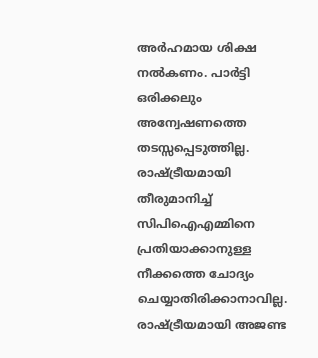അര്‍ഹമായ ശിക്ഷ നല്‍കണം. പാര്‍ട്ടി ഒരിക്കലും അന്വേഷണത്തെ തടസ്സപ്പെടുത്തില്ല. രാഷ്ട്രീയമായി തീരുമാനിച്ച് സിപിഐഎമ്മിനെ പ്രതിയാക്കാനുള്ള നീക്കത്തെ ചോദ്യം ചെയ്യാതിരിക്കാനാവില്ല. രാഷ്ട്രീയമായി അജണ്ട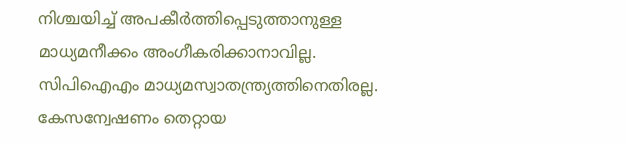നിശ്ചയിച്ച് അപകീര്‍ത്തിപ്പെടുത്താനുള്ള മാധ്യമനീക്കം അംഗീകരിക്കാനാവില്ല. സിപിഐഎം മാധ്യമസ്വാതന്ത്ര്യത്തിനെതിരല്ല. കേസന്വേഷണം തെറ്റായ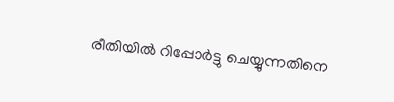രീതിയില്‍ റിപ്പോര്‍ട്ടു ചെയ്യുന്നതിനെ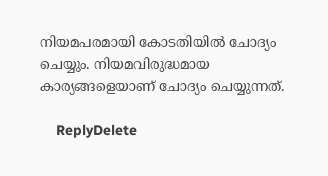നിയമപരമായി കോടതിയില്‍ ചോദ്യം ചെയ്യും. നിയമവിരുദ്ധമായ കാര്യങ്ങളെയാണ് ചോദ്യം ചെയ്യുന്നത്.

    ReplyDelete